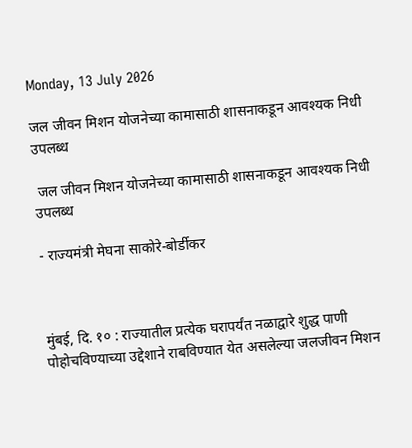Monday, 13 July 2026

जल जीवन मिशन योजनेच्या कामासाठी शासनाकडून आवश्यक निधी उपलब्ध

 जल जीवन मिशन योजनेच्या कामासाठी शासनाकडून आवश्यक निधी उपलब्ध

- राज्यमंत्री मेघना साकोरे-बोर्डीकर



मुंबई, दि. १० : राज्यातील प्रत्येक घरापर्यंत नळाद्वारे शुद्ध पाणी पोहोचविण्याच्या उद्देशाने राबविण्यात येत असलेल्या जलजीवन मिशन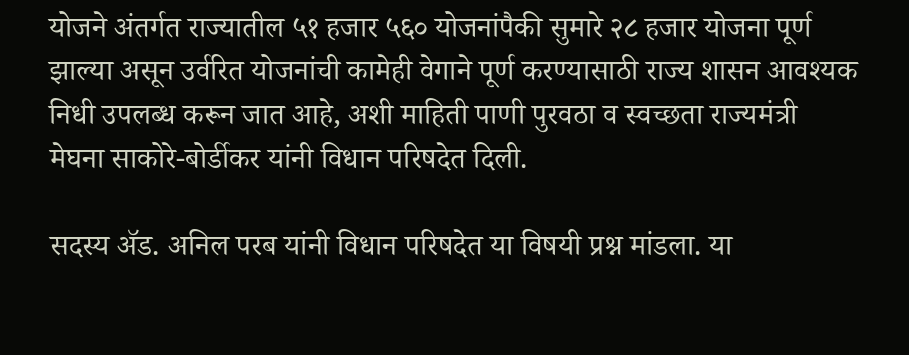योजने अंतर्गत राज्यातील ५१ हजार ५६० योजनांपैकी सुमारे २८ हजार योजना पूर्ण झाल्या असून उर्वरित योजनांची कामेही वेगाने पूर्ण करण्यासाठी राज्य शासन आवश्यक निधी उपलब्ध करून जात आहे, अशी माहिती पाणी पुरवठा व स्वच्छता राज्यमंत्री मेघना साकोरे-बोर्डीकर यांनी विधान परिषदेत दिली.

सदस्य ॲड. अनिल परब यांनी विधान परिषदेत या विषयी प्रश्न मांडला. या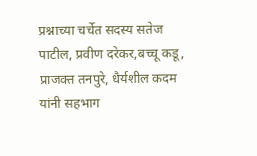प्रश्नाच्या चर्चेत सदस्य सतेज पाटील, प्रवीण दरेकर,बच्चू कडू, प्राजक्त तनपुरे, धैर्यशील कदम यांनी सहभाग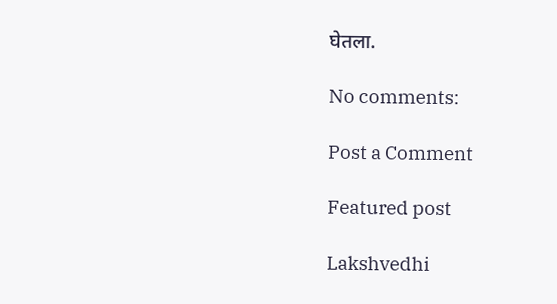घेतला.

No comments:

Post a Comment

Featured post

Lakshvedhi